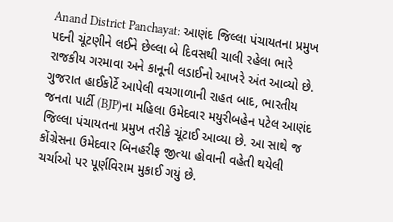Anand District Panchayat: આણંદ જિલ્લા પંચાયતના પ્રમુખ પદની ચૂંટણીને લઈને છેલ્લા બે દિવસથી ચાલી રહેલા ભારે રાજકીય ગરમાવા અને કાનૂની લડાઈનો આખરે અંત આવ્યો છે. ગુજરાત હાઈકોર્ટે આપેલી વચગાળાની રાહત બાદ, ભારતીય જનતા પાર્ટી (BJP)ના મહિલા ઉમેદવાર મયુરીબહેન પટેલ આણંદ જિલ્લા પંચાયતના પ્રમુખ તરીકે ચૂંટાઈ આવ્યા છે. આ સાથે જ કોંગ્રેસના ઉમેદવાર બિનહરીફ જીત્યા હોવાની વહેતી થયેલી ચર્ચાઓ પર પૂર્ણવિરામ મુકાઈ ગયું છે.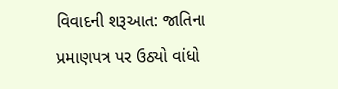વિવાદની શરૂઆત: જાતિના પ્રમાણપત્ર પર ઉઠ્યો વાંધો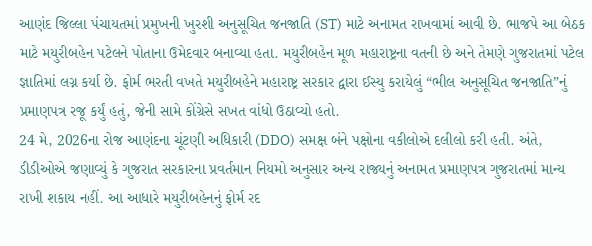આણંદ જિલ્લા પંચાયતમાં પ્રમુખની ખુરશી અનુસૂચિત જનજાતિ (ST) માટે અનામત રાખવામાં આવી છે. ભાજપે આ બેઠક માટે મયુરીબહેન પટેલને પોતાના ઉમેદવાર બનાવ્યા હતા. મયુરીબહેન મૂળ મહારાષ્ટ્રના વતની છે અને તેમણે ગુજરાતમાં પટેલ જ્ઞાતિમાં લગ્ન કર્યા છે. ફોર્મ ભરતી વખતે મયુરીબહેને મહારાષ્ટ્ર સરકાર દ્વારા ઈસ્યુ કરાયેલું “ભીલ અનુસૂચિત જનજાતિ”નું પ્રમાણપત્ર રજૂ કર્યું હતું, જેની સામે કોંગ્રેસે સખત વાંધો ઉઠાવ્યો હતો.
24 મે, 2026ના રોજ આણંદના ચૂંટણી અધિકારી (DDO) સમક્ષ બંને પક્ષોના વકીલોએ દલીલો કરી હતી. અંતે, ડીડીઓએ જણાવ્યું કે ગુજરાત સરકારના પ્રવર્તમાન નિયમો અનુસાર અન્ય રાજ્યનું અનામત પ્રમાણપત્ર ગુજરાતમાં માન્ય રાખી શકાય નહીં. આ આધારે મયુરીબહેનનું ફોર્મ રદ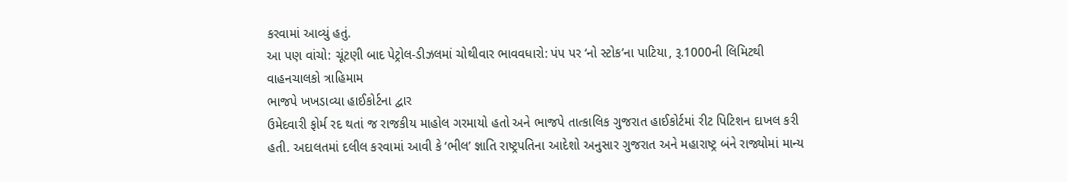કરવામાં આવ્યું હતું.
આ પણ વાંચો: ચૂંટણી બાદ પેટ્રોલ-ડીઝલમાં ચોથીવાર ભાવવધારો: પંપ પર ‘નો સ્ટોક’ના પાટિયા, રૂ.1000ની લિમિટથી વાહનચાલકો ત્રાહિમામ
ભાજપે ખખડાવ્યા હાઈકોર્ટના દ્વાર
ઉમેદવારી ફોર્મ રદ થતાં જ રાજકીય માહોલ ગરમાયો હતો અને ભાજપે તાત્કાલિક ગુજરાત હાઈકોર્ટમાં રીટ પિટિશન દાખલ કરી હતી. અદાલતમાં દલીલ કરવામાં આવી કે ‘ભીલ’ જ્ઞાતિ રાષ્ટ્રપતિના આદેશો અનુસાર ગુજરાત અને મહારાષ્ટ્ર બંને રાજ્યોમાં માન્ય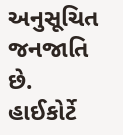અનુસૂચિત જનજાતિ છે. હાઈકોર્ટે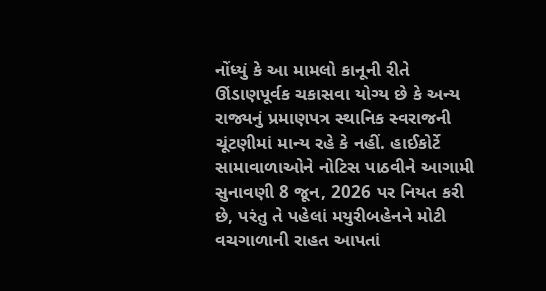નોંધ્યું કે આ મામલો કાનૂની રીતે ઊંડાણપૂર્વક ચકાસવા યોગ્ય છે કે અન્ય રાજ્યનું પ્રમાણપત્ર સ્થાનિક સ્વરાજની ચૂંટણીમાં માન્ય રહે કે નહીં. હાઈકોર્ટે સામાવાળાઓને નોટિસ પાઠવીને આગામી સુનાવણી 8 જૂન, 2026 પર નિયત કરી છે, પરંતુ તે પહેલાં મયુરીબહેનને મોટી વચગાળાની રાહત આપતાં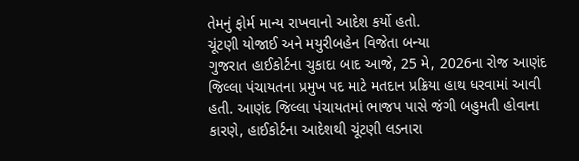તેમનું ફોર્મ માન્ય રાખવાનો આદેશ કર્યો હતો.
ચૂંટણી યોજાઈ અને મયુરીબહેન વિજેતા બન્યા
ગુજરાત હાઈકોર્ટના ચુકાદા બાદ આજે, 25 મે, 2026ના રોજ આણંદ જિલ્લા પંચાયતના પ્રમુખ પદ માટે મતદાન પ્રક્રિયા હાથ ધરવામાં આવી હતી. આણંદ જિલ્લા પંચાયતમાં ભાજપ પાસે જંગી બહુમતી હોવાના કારણે, હાઈકોર્ટના આદેશથી ચૂંટણી લડનારા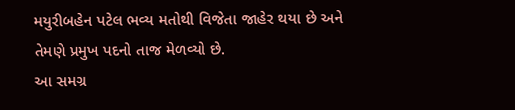મયુરીબહેન પટેલ ભવ્ય મતોથી વિજેતા જાહેર થયા છે અને તેમણે પ્રમુખ પદનો તાજ મેળવ્યો છે.
આ સમગ્ર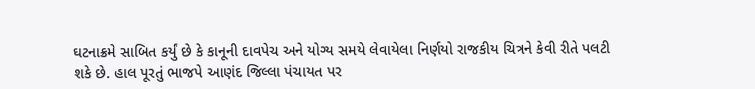ઘટનાક્રમે સાબિત કર્યું છે કે કાનૂની દાવપેચ અને યોગ્ય સમયે લેવાયેલા નિર્ણયો રાજકીય ચિત્રને કેવી રીતે પલટી શકે છે. હાલ પૂરતું ભાજપે આણંદ જિલ્લા પંચાયત પર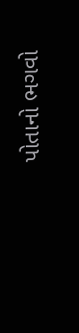પોતાનો ભગવો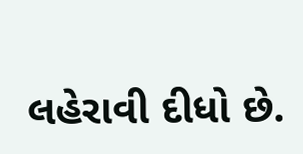લહેરાવી દીધો છે.